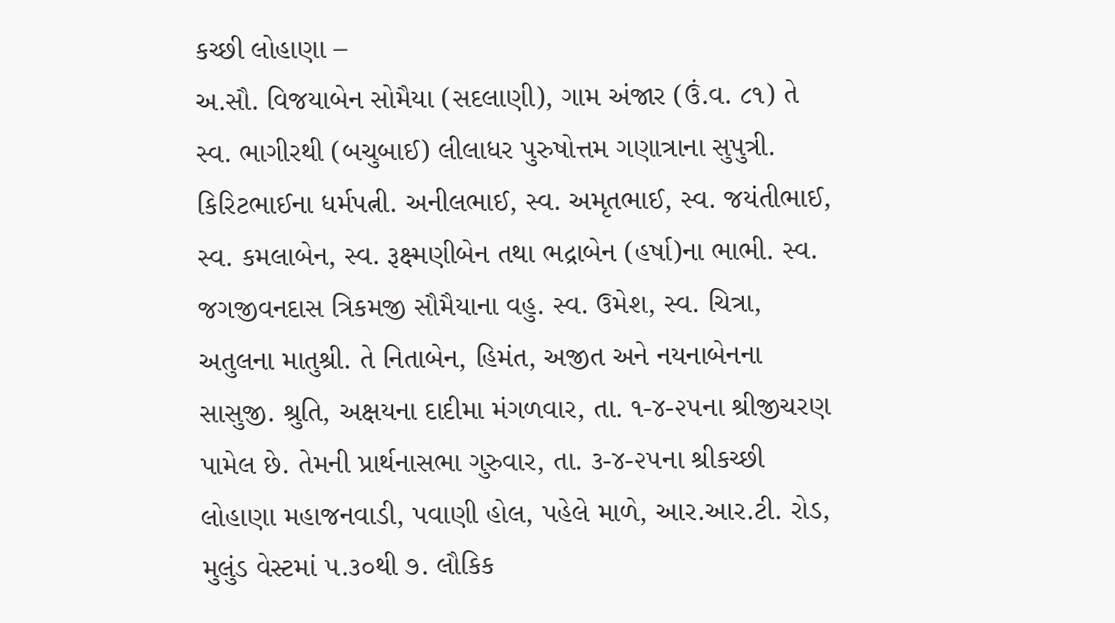કચ્છી લોહાણા –
અ.સૌ. વિજયાબેન સોમૈયા (સદલાણી), ગામ અંજાર (ઉં.વ. ૮૧) તે સ્વ. ભાગીરથી (બચુબાઈ) લીલાધર પુરુષોત્તમ ગણાત્રાના સુપુત્રી. કિરિટભાઈના ધર્મપત્ની. અનીલભાઈ, સ્વ. અમૃતભાઈ, સ્વ. જયંતીભાઈ, સ્વ. કમલાબેન, સ્વ. રૂક્ષ્મણીબેન તથા ભદ્રાબેન (હર્ષા)ના ભાભી. સ્વ. જગજીવનદાસ ત્રિકમજી સૌમૈયાના વહુ. સ્વ. ઉમેશ, સ્વ. ચિત્રા, અતુલના માતુશ્રી. તે નિતાબેન, હિમંત, અજીત અને નયનાબેનના સાસુજી. શ્રુતિ, અક્ષયના દાદીમા મંગળવાર, તા. ૧-૪-૨૫ના શ્રીજીચરણ પામેલ છે. તેમની પ્રાર્થનાસભા ગુરુવાર, તા. ૩-૪-૨૫ના શ્રીકચ્છી લોહાણા મહાજનવાડી, પવાણી હોલ, પહેલે માળે, આર.આર.ટી. રોડ, મુલુંડ વેસ્ટમાં ૫.૩૦થી ૭. લૌકિક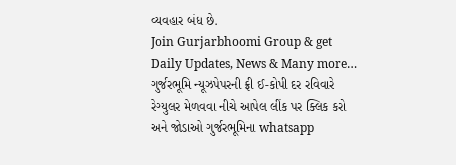વ્યવહાર બંધ છે.
Join Gurjarbhoomi Group & get Daily Updates, News & Many more…
ગુર્જરભૂમિ ન્યૂઝપેપરની ફ્રી ઈ-કોપી દર રવિવારે રેગ્યુલર મેળવવા નીચે આપેલ લીંક પર ક્લિક કરો અને જોડાઓ ગુર્જરભૂમિના whatsapp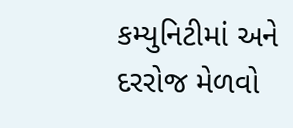કમ્યુનિટીમાં અને દરરોજ મેળવો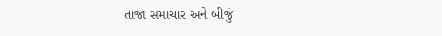તાજા સમાચાર અને બીજું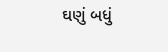ઘણું બધું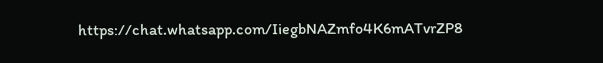https://chat.whatsapp.com/IiegbNAZmfo4K6mATvrZP8